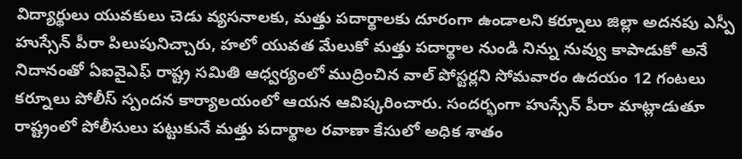విద్యార్థులు యువకులు చెడు వ్యసనాలకు, మత్తు పదార్థాలకు దూరంగా ఉండాలని కర్నూలు జిల్లా అదనపు ఎస్పీ హుస్సేన్ పీరా పిలుపునిచ్చారు, హలో యువత మేలుకో మత్తు పదార్థాల నుండి నిన్ను నువ్వు కాపాడుకో అనే నిదానంతో ఏఐవైఎఫ్ రాష్ట్ర సమితి ఆధ్వర్యంలో ముద్రించిన వాల్ పోస్టర్లని సోమవారం ఉదయం 12 గంటలు కర్నూలు పోలీస్ స్పందన కార్యాలయంలో ఆయన ఆవిష్కరించారు. సందర్భంగా హుస్సేన్ పీరా మాట్లాడుతూ రాష్ట్రంలో పోలీసులు పట్టుకునే మత్తు పదార్థాల రవాణా కేసులో అధిక శాతం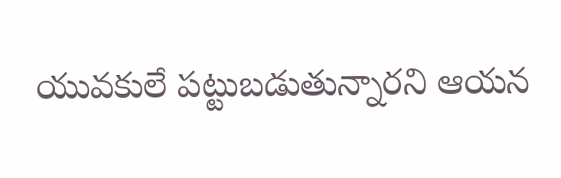యువకులే పట్టుబడుతున్నారని ఆయన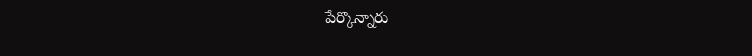పేర్కొన్నారు